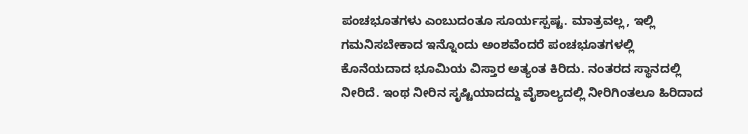ಪಂಚಭೂತಗಳು ಎಂಬುದಂತೂ ಸೂರ್ಯಸ್ಪಷ್ಟ. ಮಾತ್ರವಲ್ಲ, ಇಲ್ಲಿ ಗಮನಿಸಬೇಕಾದ ಇನ್ನೊಂದು ಅಂಶವೆಂದರೆ ಪಂಚಭೂತಗಳಲ್ಲಿ ಕೊನೆಯದಾದ ಭೂಮಿಯ ವಿಸ್ತಾರ ಅತ್ಯಂತ ಕಿರಿದು. ನಂತರದ ಸ್ಥಾನದಲ್ಲಿ ನೀರಿದೆ. ಇಂಥ ನೀರಿನ ಸೃಷ್ಟಿಯಾದದ್ದು ವೈಶಾಲ್ಯದಲ್ಲಿ ನೀರಿಗಿಂತಲೂ ಹಿರಿದಾದ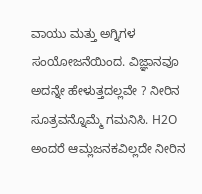ವಾಯು ಮತ್ತು ಅಗ್ನಿಗಳ ಸಂಯೋಜನೆಯಿಂದ. ವಿಜ್ಞಾನವೂ ಅದನ್ನೇ ಹೇಳುತ್ತದಲ್ಲವೇ ? ನೀರಿನ ಸೂತ್ರವನ್ನೊಮ್ಮೆ ಗಮನಿಸಿ. H2O ಅಂದರೆ ಆಮ್ಲಜನಕವಿಲ್ಲದೇ ನೀರಿನ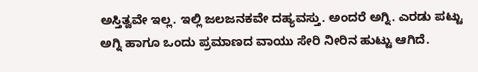ಅಸ್ತಿತ್ವವೇ ಇಲ್ಲ. ಇಲ್ಲಿ ಜಲಜನಕವೇ ದಹ್ಯವಸ್ತು. ಅಂದರೆ ಅಗ್ನಿ. ಎರಡು ಪಟ್ಟು ಅಗ್ನಿ ಹಾಗೂ ಒಂದು ಪ್ರಮಾಣದ ವಾಯು ಸೇರಿ ನೀರಿನ ಹುಟ್ಟು ಆಗಿದೆ.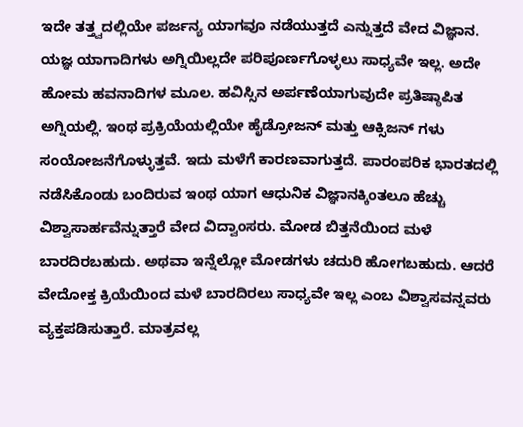ಇದೇ ತತ್ತ್ವದಲ್ಲಿಯೇ ಪರ್ಜನ್ಯ ಯಾಗವೂ ನಡೆಯುತ್ತದೆ ಎನ್ನುತ್ತದೆ ವೇದ ವಿಜ್ಞಾನ. ಯಜ್ಞ ಯಾಗಾದಿಗಳು ಅಗ್ನಿಯಿಲ್ಲದೇ ಪರಿಪೂರ್ಣಗೊಳ್ಳಲು ಸಾಧ್ಯವೇ ಇಲ್ಲ. ಅದೇ ಹೋಮ ಹವನಾದಿಗಳ ಮೂಲ. ಹವಿಸ್ಸಿನ ಅರ್ಪಣೆಯಾಗುವುದೇ ಪ್ರತಿಷ್ಠಾಪಿತ ಅಗ್ನಿಯಲ್ಲಿ. ಇಂಥ ಪ್ರಕ್ರಿಯೆಯಲ್ಲಿಯೇ ಹೈಡ್ರೋಜನ್ ಮತ್ತು ಆಕ್ಸಿಜನ್ ಗಳು ಸಂಯೋಜನೆಗೊಳ್ಳುತ್ತವೆ. ಇದು ಮಳೆಗೆ ಕಾರಣವಾಗುತ್ತದೆ. ಪಾರಂಪರಿಕ ಭಾರತದಲ್ಲಿ ನಡೆಸಿಕೊಂಡು ಬಂದಿರುವ ಇಂಥ ಯಾಗ ಆಧುನಿಕ ವಿಜ್ಞಾನಕ್ಕಿಂತಲೂ ಹೆಚ್ಚು ವಿಶ್ವಾಸಾರ್ಹವೆನ್ನುತ್ತಾರೆ ವೇದ ವಿದ್ವಾಂಸರು. ಮೋಡ ಬಿತ್ತನೆಯಿಂದ ಮಳೆ ಬಾರದಿರಬಹುದು. ಅಥವಾ ಇನ್ನೆಲ್ಲೋ ಮೋಡಗಳು ಚದುರಿ ಹೋಗಬಹುದು. ಆದರೆ ವೇದೋಕ್ತ ಕ್ರಿಯೆಯಿಂದ ಮಳೆ ಬಾರದಿರಲು ಸಾಧ್ಯವೇ ಇಲ್ಲ ಎಂಬ ವಿಶ್ವಾಸವನ್ನವರು ವ್ಯಕ್ತಪಡಿಸುತ್ತಾರೆ. ಮಾತ್ರವಲ್ಲ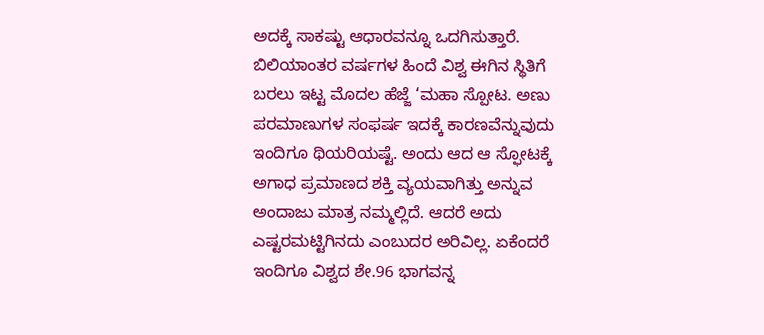ಅದಕ್ಕೆ ಸಾಕಷ್ಟು ಆಧಾರವನ್ನೂ ಒದಗಿಸುತ್ತಾರೆ.
ಬಿಲಿಯಾಂತರ ವರ್ಷಗಳ ಹಿಂದೆ ವಿಶ್ವ ಈಗಿನ ಸ್ಥಿತಿಗೆ ಬರಲು ಇಟ್ಟ ಮೊದಲ ಹೆಜ್ಜೆ ‘ಮಹಾ ಸ್ಪೋಟ. ಅಣು ಪರಮಾಣುಗಳ ಸಂಫರ್ಷ ಇದಕ್ಕೆ ಕಾರಣವೆನ್ನುವುದು ಇಂದಿಗೂ ಥಿಯರಿಯಷ್ಟೆ. ಅಂದು ಆದ ಆ ಸ್ಫೋಟಕ್ಕೆ ಅಗಾಧ ಪ್ರಮಾಣದ ಶಕ್ತಿ ವ್ಯಯವಾಗಿತ್ತು ಅನ್ನುವ ಅಂದಾಜು ಮಾತ್ರ ನಮ್ಮಲ್ಲಿದೆ. ಆದರೆ ಅದು ಎಷ್ಟರಮಟ್ಟಿಗಿನದು ಎಂಬುದರ ಅರಿವಿಲ್ಲ. ಏಕೆಂದರೆ ಇಂದಿಗೂ ವಿಶ್ವದ ಶೇ.96 ಭಾಗವನ್ನ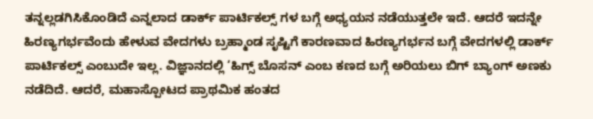ತನ್ನಲ್ಲಡಗಿಸಿಕೊಂಡಿದೆ ಎನ್ನಲಾದ ಡಾರ್ಕ್ ಪಾರ್ಟಿಕಲ್ಸ್ ಗಳ ಬಗ್ಗೆ ಅಧ್ಯಯನ ನಡೆಯುತ್ತಲೇ ಇದೆ. ಆದರೆ ಇದನ್ನೇ ಹಿರಣ್ಯಗರ್ಭವೆಂದು ಹೇಳುವ ವೇದಗಳು ಬ್ರಹ್ಮಾಂಡ ಸೃಷ್ಟಿಗೆ ಕಾರಣವಾದ ಹಿರಣ್ಯಗರ್ಭನ ಬಗ್ಗೆ ವೇದಗಳಲ್ಲಿ ಡಾರ್ಕ್ ಪಾರ್ಟಿಕಲ್ಸ್ ಎಂಬುದೇ ಇಲ್ಲ. ವಿಜ್ಞಾನದಲ್ಲಿ ‘ಹಿಗ್ಸ್ ಬೊಸನ್ ಎಂಬ ಕಣದ ಬಗ್ಗೆ ಅರಿಯಲು ಬಿಗ್ ಬ್ಯಾಂಗ್ ಅಣಕು ನಡೆದಿದೆ. ಆದರೆ, ಮಹಾಸ್ಪೋಟದ ಪ್ರಾಥಮಿಕ ಹಂತದ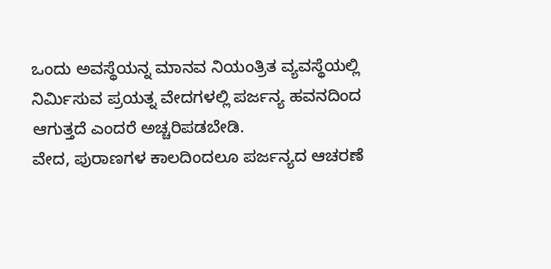ಒಂದು ಅವಸ್ಥೆಯನ್ನ ಮಾನವ ನಿಯಂತ್ರಿತ ವ್ಯವಸ್ಥೆಯಲ್ಲಿ ನಿರ್ಮಿಸುವ ಪ್ರಯತ್ನ ವೇದಗಳಲ್ಲಿ ಪರ್ಜನ್ಯ ಹವನದಿಂದ ಆಗುತ್ತದೆ ಎಂದರೆ ಅಚ್ಚರಿಪಡಬೇಡಿ.
ವೇದ, ಪುರಾಣಗಳ ಕಾಲದಿಂದಲೂ ಪರ್ಜನ್ಯದ ಆಚರಣೆ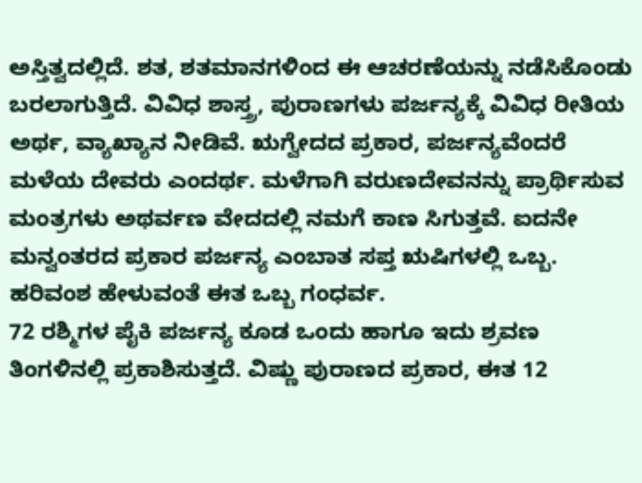ಅಸ್ತಿತ್ವದಲ್ಲಿದೆ. ಶತ, ಶತಮಾನಗಳಿಂದ ಈ ಆಚರಣೆಯನ್ನು ನಡೆಸಿಕೊಂಡು ಬರಲಾಗುತ್ತಿದೆ. ವಿವಿಧ ಶಾಸ್ತ್ರ, ಪುರಾಣಗಳು ಪರ್ಜನ್ಯಕ್ಕೆ ವಿವಿಧ ರೀತಿಯ ಅರ್ಥ, ವ್ಯಾಖ್ಯಾನ ನೀಡಿವೆ. ಋಗ್ವೇದದ ಪ್ರಕಾರ, ಪರ್ಜನ್ಯವೆಂದರೆ ಮಳೆಯ ದೇವರು ಎಂದರ್ಥ. ಮಳೆಗಾಗಿ ವರುಣದೇವನನ್ನು ಪ್ರಾರ್ಥಿಸುವ ಮಂತ್ರಗಳು ಅಥರ್ವಣ ವೇದದಲ್ಲಿ ನಮಗೆ ಕಾಣ ಸಿಗುತ್ತವೆ. ಐದನೇ ಮನ್ವಂತರದ ಪ್ರಕಾರ ಪರ್ಜನ್ಯ ಎಂಬಾತ ಸಪ್ತ ಋಷಿಗಳಲ್ಲಿ ಒಬ್ಬ. ಹರಿವಂಶ ಹೇಳುವಂತೆ ಈತ ಒಬ್ಬ ಗಂಧರ್ವ.
72 ರಶ್ಮಿಗಳ ಪೈಕಿ ಪರ್ಜನ್ಯ ಕೂಡ ಒಂದು ಹಾಗೂ ಇದು ಶ್ರವಣ ತಿಂಗಳಿನಲ್ಲಿ ಪ್ರಕಾಶಿಸುತ್ತದೆ. ವಿಷ್ಣು ಪುರಾಣದ ಪ್ರಕಾರ, ಈತ 12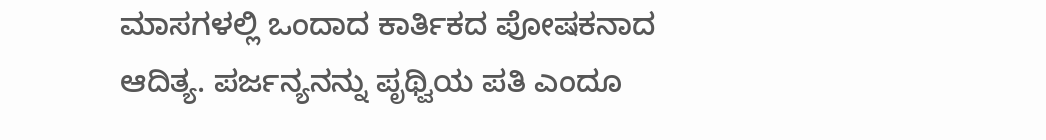ಮಾಸಗಳಲ್ಲಿ ಒಂದಾದ ಕಾರ್ತಿಕದ ಪೋಷಕನಾದ ಆದಿತ್ಯ. ಪರ್ಜನ್ಯನನ್ನು ಪೃಥ್ವಿಯ ಪತಿ ಎಂದೂ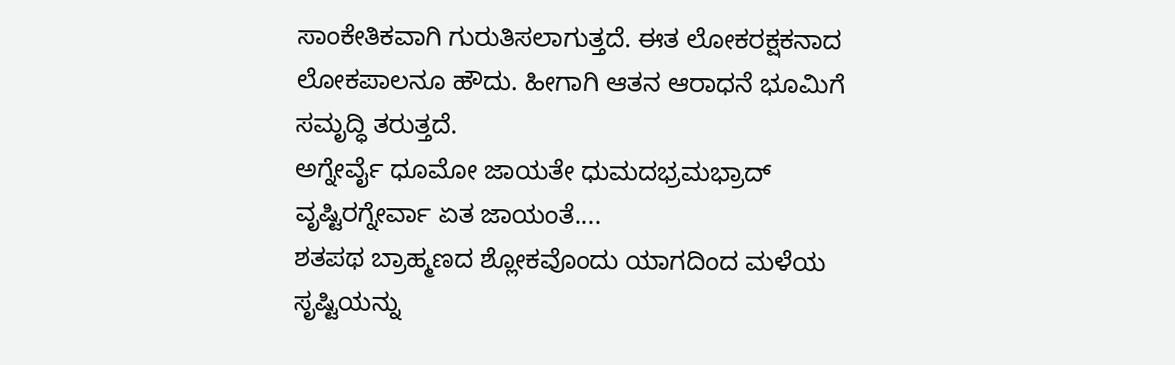ಸಾಂಕೇತಿಕವಾಗಿ ಗುರುತಿಸಲಾಗುತ್ತದೆ. ಈತ ಲೋಕರಕ್ಷಕನಾದ ಲೋಕಪಾಲನೂ ಹೌದು. ಹೀಗಾಗಿ ಆತನ ಆರಾಧನೆ ಭೂಮಿಗೆ ಸಮೃದ್ಧಿ ತರುತ್ತದೆ.
ಅಗ್ನೇರ್ವೈ ಧೂಮೋ ಜಾಯತೇ ಧುಮದಭ್ರಮಭ್ರಾದ್
ವೃಷ್ಟಿರಗ್ನೇರ್ವಾ ಏತ ಜಾಯಂತೆ....
ಶತಪಥ ಬ್ರಾಹ್ಮಣದ ಶ್ಲೋಕವೊಂದು ಯಾಗದಿಂದ ಮಳೆಯ ಸೃಷ್ಟಿಯನ್ನು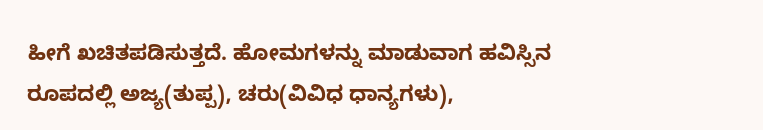ಹೀಗೆ ಖಚಿತಪಡಿಸುತ್ತದೆ. ಹೋಮಗಳನ್ನು ಮಾಡುವಾಗ ಹವಿಸ್ಸಿನ ರೂಪದಲ್ಲಿ ಅಜ್ಯ(ತುಪ್ಪ), ಚರು(ವಿವಿಧ ಧಾನ್ಯಗಳು),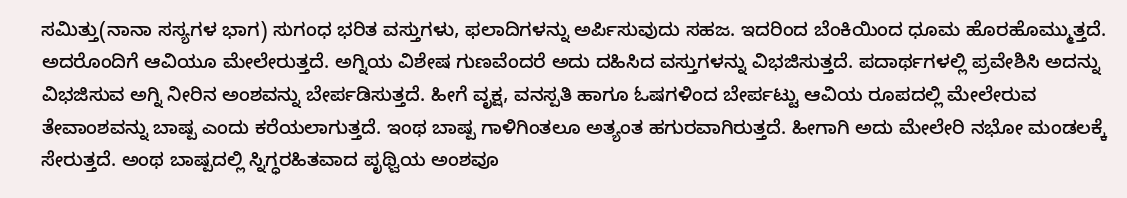ಸಮಿತ್ತು(ನಾನಾ ಸಸ್ಯಗಳ ಭಾಗ) ಸುಗಂಧ ಭರಿತ ವಸ್ತುಗಳು, ಫಲಾದಿಗಳನ್ನು ಅರ್ಪಿಸುವುದು ಸಹಜ. ಇದರಿಂದ ಬೆಂಕಿಯಿಂದ ಧೂಮ ಹೊರಹೊಮ್ಮುತ್ತದೆ. ಅದರೊಂದಿಗೆ ಆವಿಯೂ ಮೇಲೇರುತ್ತದೆ. ಅಗ್ನಿಯ ವಿಶೇಷ ಗುಣವೆಂದರೆ ಅದು ದಹಿಸಿದ ವಸ್ತುಗಳನ್ನು ವಿಭಜಿಸುತ್ತದೆ. ಪದಾರ್ಥಗಳಲ್ಲಿ ಪ್ರವೇಶಿಸಿ ಅದನ್ನು ವಿಭಜಿಸುವ ಅಗ್ನಿ ನೀರಿನ ಅಂಶವನ್ನು ಬೇರ್ಪಡಿಸುತ್ತದೆ. ಹೀಗೆ ವೃಕ್ಷ, ವನಸ್ಪತಿ ಹಾಗೂ ಓಷಗಳಿಂದ ಬೇರ್ಪಟ್ಟು ಆವಿಯ ರೂಪದಲ್ಲಿ ಮೇಲೇರುವ ತೇವಾಂಶವನ್ನು ಬಾಷ್ಪ ಎಂದು ಕರೆಯಲಾಗುತ್ತದೆ. ಇಂಥ ಬಾಷ್ಪ ಗಾಳಿಗಿಂತಲೂ ಅತ್ಯಂತ ಹಗುರವಾಗಿರುತ್ತದೆ. ಹೀಗಾಗಿ ಅದು ಮೇಲೇರಿ ನಭೋ ಮಂಡಲಕ್ಕೆ ಸೇರುತ್ತದೆ. ಅಂಥ ಬಾಷ್ಪದಲ್ಲಿ ಸ್ನಿಗ್ಧರಹಿತವಾದ ಪೃಥ್ವಿಯ ಅಂಶವೂ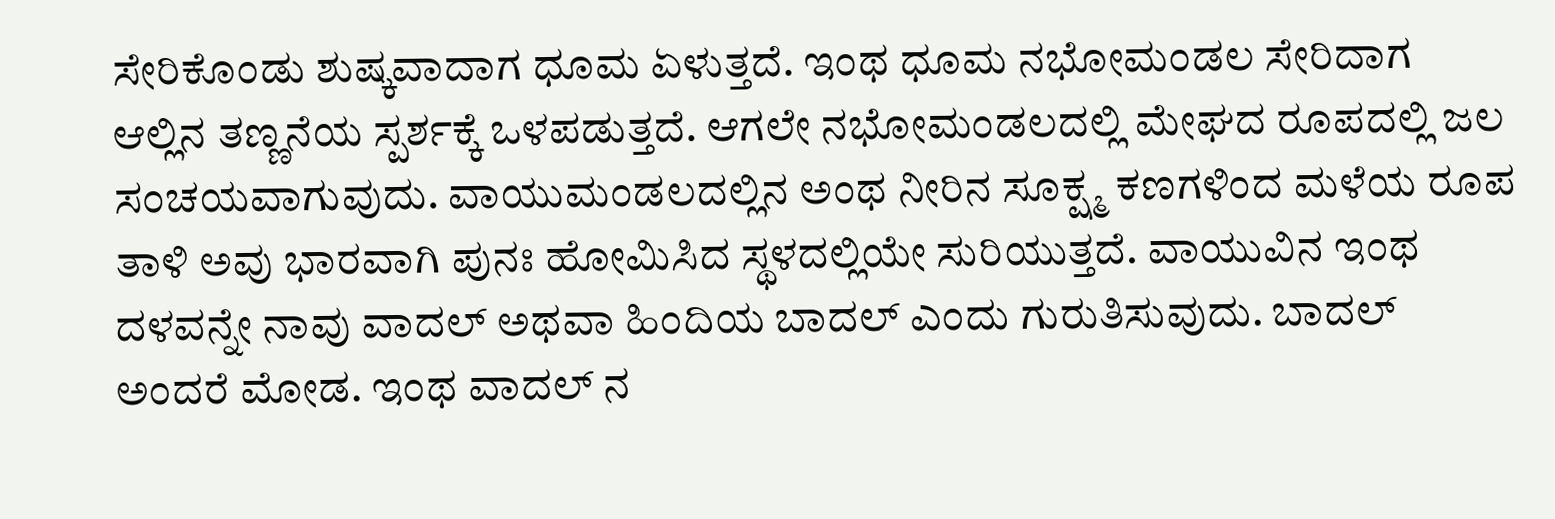ಸೇರಿಕೊಂಡು ಶುಷ್ಕವಾದಾಗ ಧೂಮ ಏಳುತ್ತದೆ. ಇಂಥ ಧೂಮ ನಭೋಮಂಡಲ ಸೇರಿದಾಗ ಆಲ್ಲಿನ ತಣ್ಣನೆಯ ಸ್ಪರ್ಶಕ್ಕೆ ಒಳಪಡುತ್ತದೆ. ಆಗಲೇ ನಭೋಮಂಡಲದಲ್ಲಿ ಮೇಘದ ರೂಪದಲ್ಲಿ ಜಲ ಸಂಚಯವಾಗುವುದು. ವಾಯುಮಂಡಲದಲ್ಲಿನ ಅಂಥ ನೀರಿನ ಸೂಕ್ಷ್ಮ ಕಣಗಳಿಂದ ಮಳೆಯ ರೂಪ ತಾಳಿ ಅವು ಭಾರವಾಗಿ ಪುನಃ ಹೋಮಿಸಿದ ಸ್ಥಳದಲ್ಲಿಯೇ ಸುರಿಯುತ್ತದೆ. ವಾಯುವಿನ ಇಂಥ ದಳವನ್ನೇ ನಾವು ವಾದಲ್ ಅಥವಾ ಹಿಂದಿಯ ಬಾದಲ್ ಎಂದು ಗುರುತಿಸುವುದು. ಬಾದಲ್ ಅಂದರೆ ಮೋಡ. ಇಂಥ ವಾದಲ್ ನ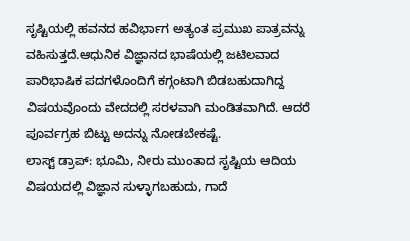ಸೃಷ್ಟಿಯಲ್ಲಿ ಹವನದ ಹವಿರ್ಭಾಗ ಅತ್ಯಂತ ಪ್ರಮುಖ ಪಾತ್ರವನ್ನು ವಹಿಸುತ್ತದೆ.ಆಧುನಿಕ ವಿಜ್ಞಾನದ ಭಾಷೆಯಲ್ಲಿ ಜಟಿಲವಾದ ಪಾರಿಭಾಷಿಕ ಪದಗಳೊಂದಿಗೆ ಕಗ್ಗಂಟಾಗಿ ಬಿಡಬಹುದಾಗಿದ್ದ ವಿಷಯವೊಂದು ವೇದದಲ್ಲಿ ಸರಳವಾಗಿ ಮಂಡಿತವಾಗಿದೆ. ಆದರೆ ಪೂರ್ವಗ್ರಹ ಬಿಟ್ಟು ಅದನ್ನು ನೋಡಬೇಕಷ್ಟೆ.
ಲಾಸ್ಟ್ ಡ್ರಾಪ್: ಭೂಮಿ, ನೀರು ಮುಂತಾದ ಸೃಷ್ಟಿಯ ಆದಿಯ ವಿಷಯದಲ್ಲಿ ವಿಜ್ಞಾನ ಸುಳ್ಳಾಗಬಹುದು, ಗಾದೆ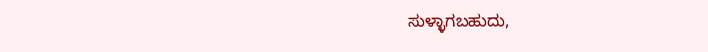ಸುಳ್ಳಾಗಬಹುದು,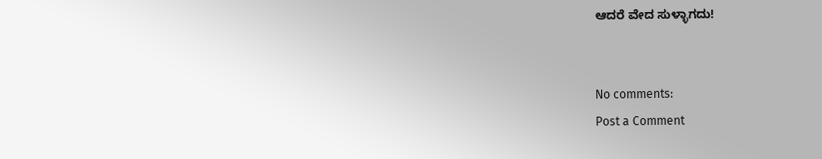ಆದರೆ ವೇದ ಸುಳ್ಳಾಗದು!


No comments:
Post a Comment